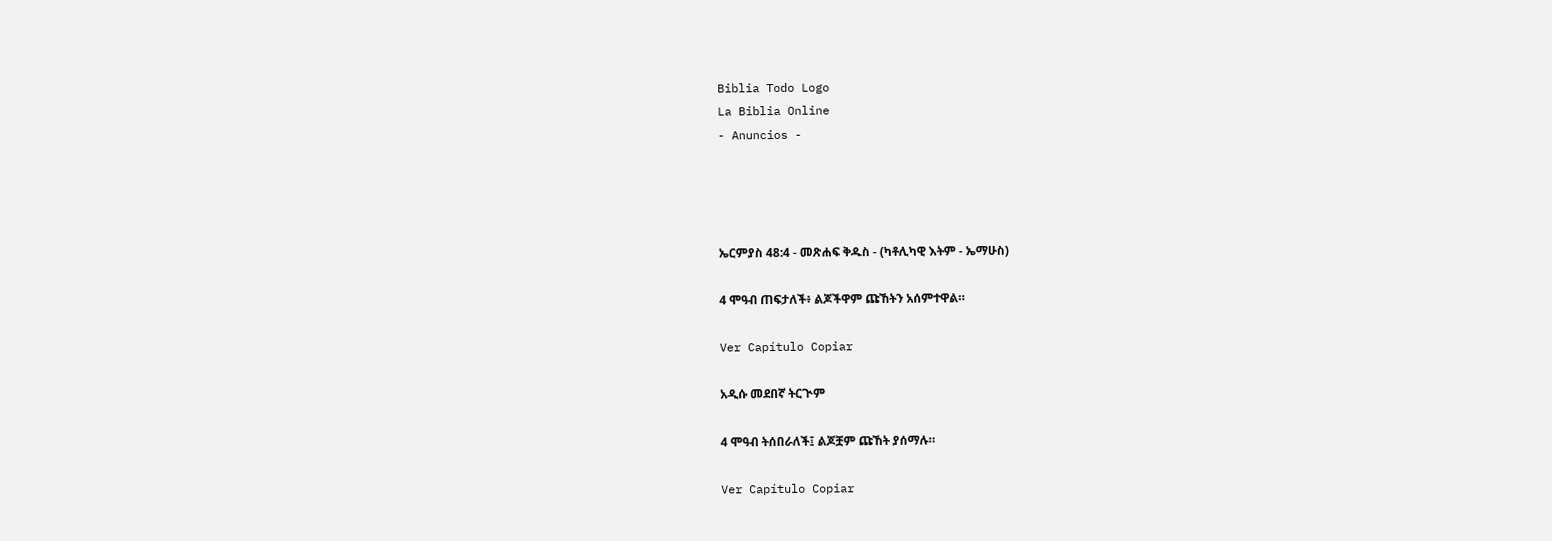Biblia Todo Logo
La Biblia Online
- Anuncios -




ኤርምያስ 48:4 - መጽሐፍ ቅዱስ - (ካቶሊካዊ እትም - ኤማሁስ)

4 ሞዓብ ጠፍታለች፥ ልጆችዋም ጩኸትን አሰምተዋል።

Ver Capítulo Copiar

አዲሱ መደበኛ ትርጒም

4 ሞዓብ ትሰበራለች፤ ልጆቿም ጩኸት ያሰማሉ።

Ver Capítulo Copiar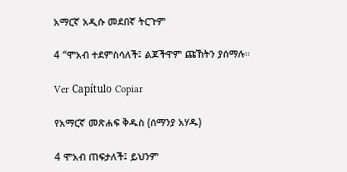አማርኛ አዲሱ መደበኛ ትርጉም

4 “ሞአብ ተደምስሳለች፤ ልጆችዋም ጩኸትን ያሰማሉ።

Ver Capítulo Copiar

የአማርኛ መጽሐፍ ቅዱስ (ሰማንያ አሃዱ)

4 ሞአብ ጠፍታለች፤ ይህንም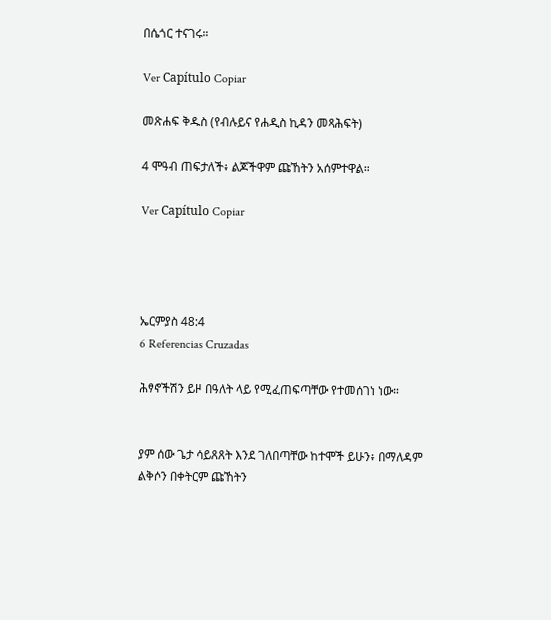በሴጎር ተናገሩ።

Ver Capítulo Copiar

መጽሐፍ ቅዱስ (የብሉይና የሐዲስ ኪዳን መጻሕፍት)

4 ሞዓብ ጠፍታለች፥ ልጆችዋም ጩኸትን አሰምተዋል።

Ver Capítulo Copiar




ኤርምያስ 48:4
6 Referencias Cruzadas

ሕፃኖችሽን ይዞ በዓለት ላይ የሚፈጠፍጣቸው የተመሰገነ ነው።


ያም ሰው ጌታ ሳይጸጸት እንደ ገለበጣቸው ከተሞች ይሁን፥ በማለዳም ልቅሶን በቀትርም ጩኸትን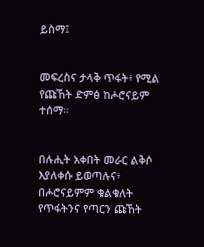ይስማ፤


መፍረስና ታላቅ ጥፋት፥ የሚል የጩኸት ድምፅ ከሖሮናይም ተሰማ።


በሉሒት አቀበት መራር ልቅሶ እያለቀሱ ይወጣሉና፥ በሖሮናይምም ቁልቁለት የጥፋትንና የጣርን ጩኸት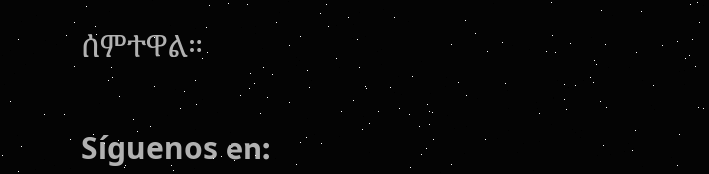ሰምተዋል።


Síguenos en: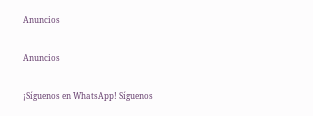Anuncios


Anuncios


¡Síguenos en WhatsApp! Síguenos